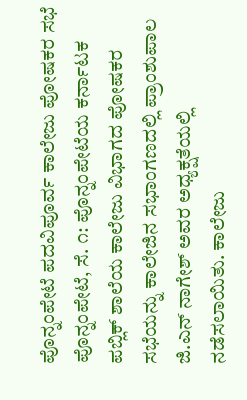ಪೊನ್ನಂಪೇಟೆ ಪದವಿಪೂರ್ವ ಕಾಲೇಜು ಪೋಷಕರ ಸಭೆ ಪೊನ್ನಂಪೇಟೆ, ಸೆ. ೧: ಪೊನ್ನಂಪೇಟೆಯ ಕರ್ನಾಟಕ ಪಬ್ಲಿಕ್ ಶಾಲೆಯ ಕಾಲೇಜು ವಿಭಾಗದ ಪೋಷಕರ ಸಭೆಯನ್ನು ಕಾಲೇಜಿನ ಸಭಾಂಗಣದಲ್ಲಿ ಪ್ರಾಂಶುಪಾಲ ಜಿ.ಎನ್ ನಾಗೇಶ್ ಅವರ ಅಧ್ಯಕ್ಷತೆಯಲ್ಲಿ ನಡೆಸಲಾಯಿತು. ಕಾಲೇಜು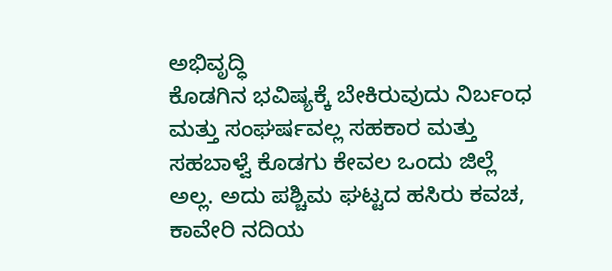ಅಭಿವೃದ್ಧಿ
ಕೊಡಗಿನ ಭವಿಷ್ಯಕ್ಕೆ ಬೇಕಿರುವುದು ನಿರ್ಬಂಧ ಮತ್ತು ಸಂಘರ್ಷವಲ್ಲ ಸಹಕಾರ ಮತ್ತು ಸಹಬಾಳ್ವೆ ಕೊಡಗು ಕೇವಲ ಒಂದು ಜಿಲ್ಲೆ ಅಲ್ಲ. ಅದು ಪಶ್ಚಿಮ ಘಟ್ಟದ ಹಸಿರು ಕವಚ, ಕಾವೇರಿ ನದಿಯ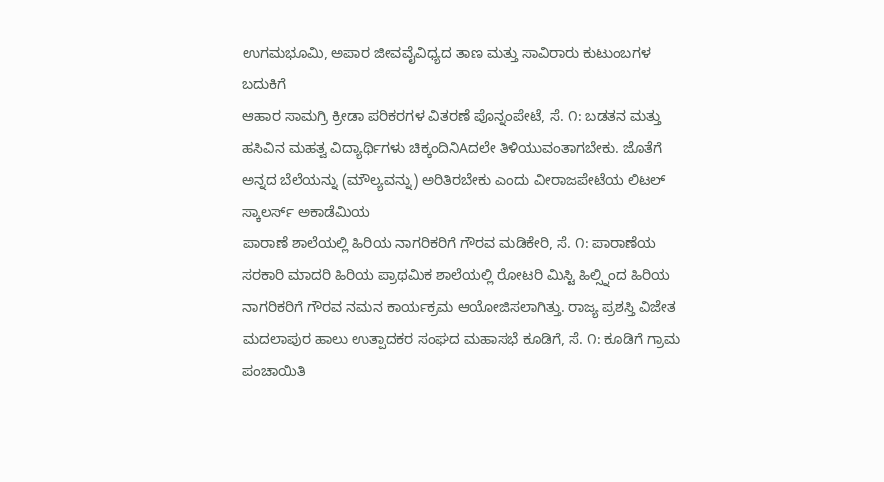ಉಗಮಭೂಮಿ, ಅಪಾರ ಜೀವವೈವಿಧ್ಯದ ತಾಣ ಮತ್ತು ಸಾವಿರಾರು ಕುಟುಂಬಗಳ ಬದುಕಿಗೆ
ಆಹಾರ ಸಾಮಗ್ರಿ ಕ್ರೀಡಾ ಪರಿಕರಗಳ ವಿತರಣೆ ಪೊನ್ನಂಪೇಟೆ, ಸೆ. ೧: ಬಡತನ ಮತ್ತು ಹಸಿವಿನ ಮಹತ್ವ ವಿದ್ಯಾರ್ಥಿಗಳು ಚಿಕ್ಕಂದಿನಿAದಲೇ ತಿಳಿಯುವಂತಾಗಬೇಕು. ಜೊತೆಗೆ ಅನ್ನದ ಬೆಲೆಯನ್ನು (ಮೌಲ್ಯವನ್ನು) ಅರಿತಿರಬೇಕು ಎಂದು ವೀರಾಜಪೇಟೆಯ ಲಿಟಲ್ ಸ್ಕಾಲರ್ಸ್ ಅಕಾಡೆಮಿಯ
ಪಾರಾಣೆ ಶಾಲೆಯಲ್ಲಿ ಹಿರಿಯ ನಾಗರಿಕರಿಗೆ ಗೌರವ ಮಡಿಕೇರಿ, ಸೆ. ೧: ಪಾರಾಣೆಯ ಸರಕಾರಿ ಮಾದರಿ ಹಿರಿಯ ಪ್ರಾಥಮಿಕ ಶಾಲೆಯಲ್ಲಿ ರೋಟರಿ ಮಿಸ್ಟಿ ಹಿಲ್ಸ್ನಿಂದ ಹಿರಿಯ ನಾಗರಿಕರಿಗೆ ಗೌರವ ನಮನ ಕಾರ್ಯಕ್ರಮ ಆಯೋಜಿಸಲಾಗಿತ್ತು. ರಾಜ್ಯ ಪ್ರಶಸ್ತಿ ವಿಜೇತ
ಮದಲಾಪುರ ಹಾಲು ಉತ್ಪಾದಕರ ಸಂಘದ ಮಹಾಸಭೆ ಕೂಡಿಗೆ, ಸೆ. ೧: ಕೂಡಿಗೆ ಗ್ರಾಮ ಪಂಚಾಯಿತಿ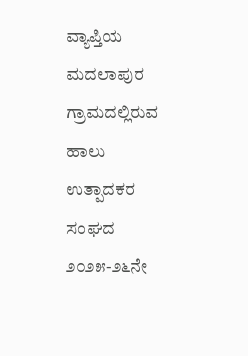ವ್ಯಾಪ್ತಿಯ ಮದಲಾಪುರ ಗ್ರಾಮದಲ್ಲಿರುವ ಹಾಲು ಉತ್ಪಾದಕರ ಸಂಘದ ೨೦೨೫-೨೬ನೇ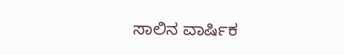ಸಾಲಿನ ವಾರ್ಷಿಕ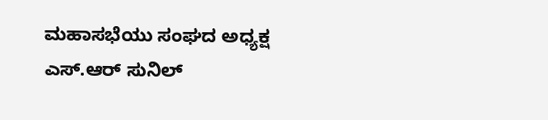ಮಹಾಸಭೆಯು ಸಂಘದ ಅಧ್ಯಕ್ಷ ಎಸ್.ಆರ್ ಸುನಿಲ್